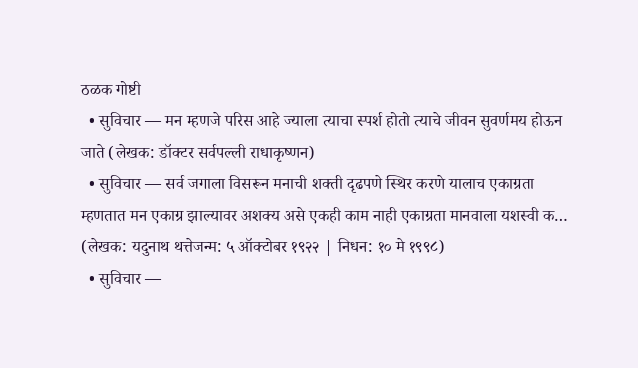ठळक गोष्टी
  • सुविचार — मन म्हणजे परिस आहे ज्याला त्याचा स्पर्श होतो त्याचे जीवन सुवर्णमय होऊन जाते (लेखक: डॉक्टर सर्वपल्ली राधाकृष्णन)
  • सुविचार — सर्व जगाला विसरून मनाची शक्ती दृढपणे स्थिर करणे यालाच एकाग्रता म्हणतात मन एकाग्र झाल्यावर अशक्य असे एकही काम नाही एकाग्रता मानवाला यशस्वी क… (लेखक: यदुनाथ थत्तेजन्म: ५ ऑक्टोबर १९२२ | निधन: १० मे १९९८)
  • सुविचार —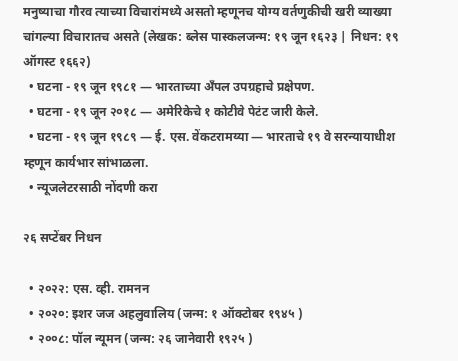मनुष्याचा गौरव त्याच्या विचारांमध्ये असतो म्हणूनच योग्य वर्तणुकीची खरी व्याख्या चांगल्या विचारातच असते (लेखक: ब्लेस पास्कलजन्म: १९ जून १६२३ | निधन: १९ ऑगस्ट १६६२)
  • घटना - १९ जून १९८१ — भारताच्या अँपल उपग्रहाचे प्रक्षेपण.
  • घटना - १९ जून २०१८ — अमेरिकेचे १ कोटीवे पेटंट जारी केले.
  • घटना - १९ जून १९८९ — ई. एस. वेंकटरामय्या — भारताचे १९ वे सरन्यायाधीश म्हणून कार्यभार सांभाळला.
  • न्यूजलेटरसाठी नोंदणी करा

२६ सप्टेंबर निधन

  • २०२२: एस. व्ही. रामनन
  • २०२०: इशर जज अहलुवालिय (जन्म: १ ऑक्टोबर १९४५ )
  • २००८: पॉल न्यूमन (जन्म: २६ जानेवारी १९२५ )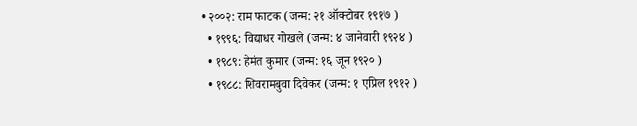• २००२: राम फाटक (जन्म: २१ ऑक्टोबर १९१७ )
  • १९९६: विद्याधर गोखले (जन्म: ४ जानेवारी १९२४ )
  • १९८९: हेमंत कुमार (जन्म: १६ जून १९२० )
  • १९८८: शिवरामबुवा दिवेकर (जन्म: १ एप्रिल १९१२ )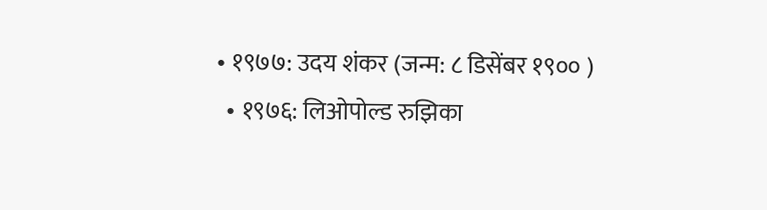• १९७७: उदय शंकर (जन्म: ८ डिसेंबर १९०० )
  • १९७६: लिओपोल्ड रुझिका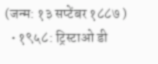(जन्म: १३ सप्टेंबर १८८७ )
  • १९५८: ट्रिस्टाओ डी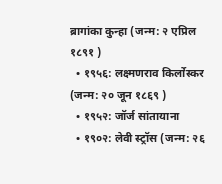ब्रागांका कुन्हा (जन्म: २ एप्रिल १८९१ )
  • १९५६: लक्ष्मणराव किर्लोस्कर (जन्म: २० जून १८६९ )
  • १९५२: जॉर्ज सांतायाना
  • १९०२: लेवी स्ट्रॉस (जन्म: २६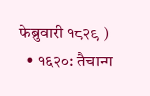फेब्रुवारी १८२९ )
  • १६२०: तैचान्ग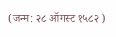(जन्म: २८ ऑगस्ट १५८२ )